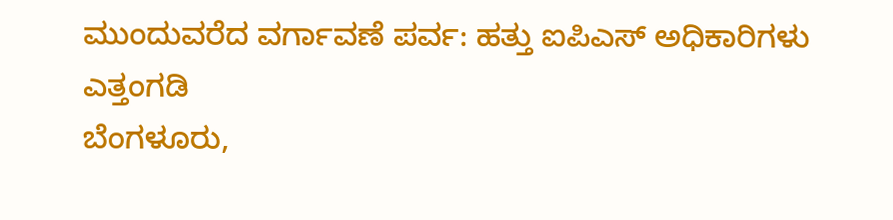ಮುಂದುವರೆದ ವರ್ಗಾವಣೆ ಪರ್ವ: ಹತ್ತು ಐಪಿಎಸ್ ಅಧಿಕಾರಿಗಳು ಎತ್ತಂಗಡಿ
ಬೆಂಗಳೂರು,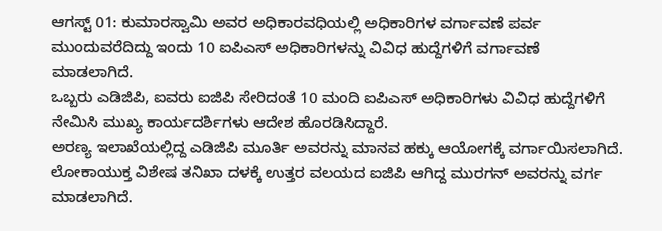ಆಗಸ್ಟ್ 01: ಕುಮಾರಸ್ವಾಮಿ ಅವರ ಅಧಿಕಾರವಧಿಯಲ್ಲಿ ಅಧಿಕಾರಿಗಳ ವರ್ಗಾವಣೆ ಪರ್ವ ಮುಂದುವರೆದಿದ್ದು ಇಂದು 10 ಐಪಿಎಸ್ ಅಧಿಕಾರಿಗಳನ್ನು ವಿವಿಧ ಹುದ್ದೆಗಳಿಗೆ ವರ್ಗಾವಣೆ ಮಾಡಲಾಗಿದೆ.
ಒಬ್ಬರು ಎಡಿಜಿಪಿ, ಐವರು ಐಜಿಪಿ ಸೇರಿದಂತೆ 10 ಮಂದಿ ಐಪಿಎಸ್ ಅಧಿಕಾರಿಗಳು ವಿವಿಧ ಹುದ್ದೆಗಳಿಗೆ ನೇಮಿಸಿ ಮುಖ್ಯ ಕಾರ್ಯದರ್ಶಿಗಳು ಆದೇಶ ಹೊರಡಿಸಿದ್ದಾರೆ.
ಅರಣ್ಯ ಇಲಾಖೆಯಲ್ಲಿದ್ದ ಎಡಿಜಿಪಿ ಮೂರ್ತಿ ಅವರನ್ನು ಮಾನವ ಹಕ್ಕು ಆಯೋಗಕ್ಕೆ ವರ್ಗಾಯಿಸಲಾಗಿದೆ. ಲೋಕಾಯುಕ್ತ ವಿಶೇಷ ತನಿಖಾ ದಳಕ್ಕೆ ಉತ್ತರ ವಲಯದ ಐಜಿಪಿ ಆಗಿದ್ದ ಮುರಗನ್ ಅವರನ್ನು ವರ್ಗ ಮಾಡಲಾಗಿದೆ.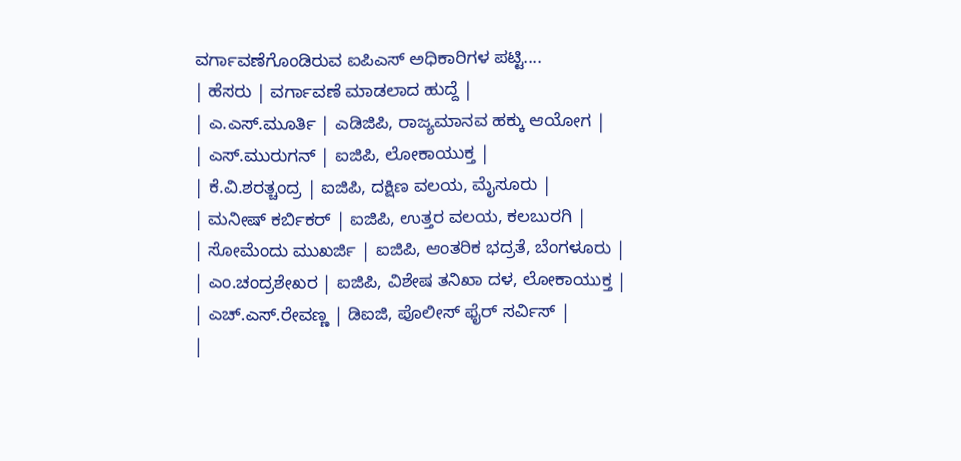ವರ್ಗಾವಣೆಗೊಂಡಿರುವ ಐಪಿಎಸ್ ಅಧಿಕಾರಿಗಳ ಪಟ್ಟಿ....
| ಹೆಸರು | ವರ್ಗಾವಣೆ ಮಾಡಲಾದ ಹುದ್ದೆ |
| ಎ.ಎಸ್.ಮೂರ್ತಿ | ಎಡಿಜಿಪಿ, ರಾಜ್ಯಮಾನವ ಹಕ್ಕು ಆಯೋಗ |
| ಎಸ್.ಮುರುಗನ್ | ಐಜಿಪಿ, ಲೋಕಾಯುಕ್ತ |
| ಕೆ.ವಿ.ಶರತ್ಚಂದ್ರ | ಐಜಿಪಿ, ದಕ್ಷಿಣ ವಲಯ, ಮೈಸೂರು |
| ಮನೀಷ್ ಕರ್ಬಿಕರ್ | ಐಜಿಪಿ, ಉತ್ತರ ವಲಯ, ಕಲಬುರಗಿ |
| ಸೋಮೆಂದು ಮುಖರ್ಜಿ | ಐಜಿಪಿ, ಆಂತರಿಕ ಭದ್ರತೆ, ಬೆಂಗಳೂರು |
| ಎಂ.ಚಂದ್ರಶೇಖರ | ಐಜಿಪಿ, ವಿಶೇಷ ತನಿಖಾ ದಳ, ಲೋಕಾಯುಕ್ತ |
| ಎಚ್.ಎಸ್.ರೇವಣ್ಣ | ಡಿಐಜಿ, ಪೊಲೀಸ್ ಫೈರ್ ಸರ್ವಿಸ್ |
|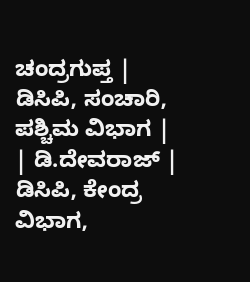ಚಂದ್ರಗುಪ್ತ | ಡಿಸಿಪಿ, ಸಂಚಾರಿ, ಪಶ್ಚಿಮ ವಿಭಾಗ |
| ಡಿ.ದೇವರಾಜ್ | ಡಿಸಿಪಿ, ಕೇಂದ್ರ ವಿಭಾಗ,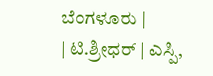ಬೆಂಗಳೂರು |
| ಟಿ.ಶ್ರೀಧರ್ | ಎಸ್ಪಿ,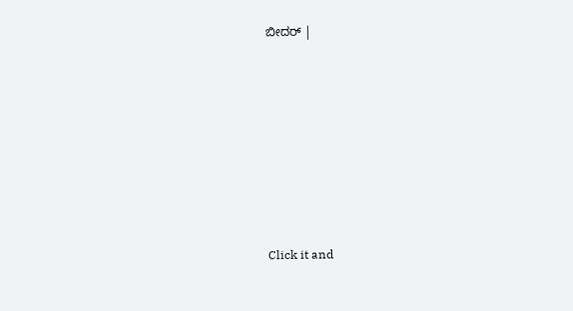ಬೀದರ್ |












Click it and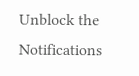Unblock the Notifications